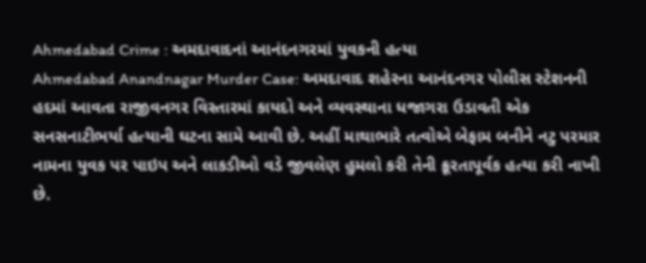Ahmedabad Crime : અમદાવાદનાં આનંદનગરમાં યુવકની હત્યા
Ahmedabad Anandnagar Murder Case: અમદાવાદ શહેરના આનંદનગર પોલીસ સ્ટેશનની હદમાં આવતા રાજીવનગર વિસ્તારમાં કાયદો અને વ્યવસ્થાના ધજાગરા ઉડાવતી એક સનસનાટીભર્યા હત્યાની ઘટના સામે આવી છે. અહીં માથાભારે તત્વોએ બેફામ બનીને નટુ પરમાર નામના યુવક પર પાઇપ અને લાકડીઓ વડે જીવલેણ હુમલો કરી તેની ક્રૂરતાપૂર્વક હત્યા કરી નાખી છે.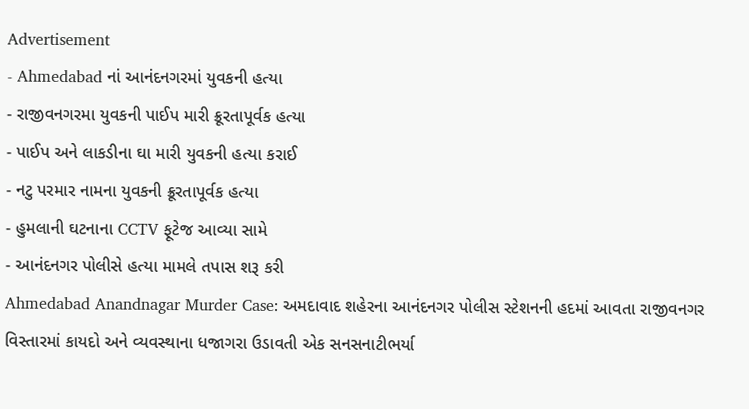Advertisement
- Ahmedabad નાં આનંદનગરમાં યુવકની હત્યા
- રાજીવનગરમા યુવકની પાઈપ મારી ક્રૂરતાપૂર્વક હત્યા
- પાઈપ અને લાકડીના ઘા મારી યુવકની હત્યા કરાઈ
- નટુ પરમાર નામના યુવકની ક્રૂરતાપૂર્વક હત્યા
- હુમલાની ઘટનાના CCTV ફૂટેજ આવ્યા સામે
- આનંદનગર પોલીસે હત્યા મામલે તપાસ શરૂ કરી
Ahmedabad Anandnagar Murder Case: અમદાવાદ શહેરના આનંદનગર પોલીસ સ્ટેશનની હદમાં આવતા રાજીવનગર વિસ્તારમાં કાયદો અને વ્યવસ્થાના ધજાગરા ઉડાવતી એક સનસનાટીભર્યા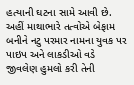હત્યાની ઘટના સામે આવી છે. અહીં માથાભારે તત્વોએ બેફામ બનીને નટુ પરમાર નામના યુવક પર પાઇપ અને લાકડીઓ વડે જીવલેણ હુમલો કરી તેની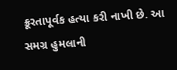ક્રૂરતાપૂર્વક હત્યા કરી નાખી છે. આ સમગ્ર હુમલાની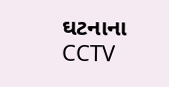ઘટનાના CCTV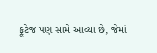ફૂટેજ પણ સામે આવ્યા છે, જેમાં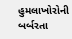હુમલાખોરોની બર્બરતા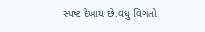સ્પષ્ટ દેખાય છે.વધુ વિગતો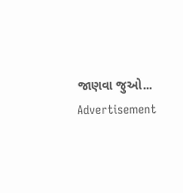જાણવા જુઓ...
Advertisement